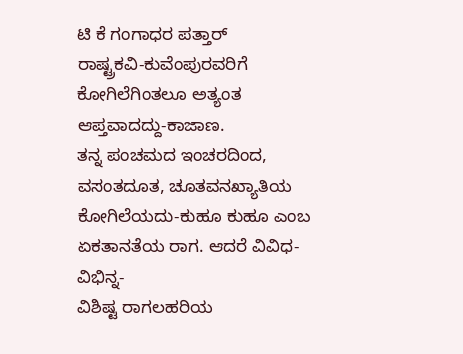ಟಿ ಕೆ ಗಂಗಾಧರ ಪತ್ತಾರ್
ರಾಷ್ಟ್ರಕವಿ-ಕುವೆಂಪುರವರಿಗೆ ಕೋಗಿಲೆಗಿಂತಲೂ ಅತ್ಯಂತ ಆಪ್ತವಾದದ್ದು-ಕಾಜಾಣ.
ತನ್ನ ಪಂಚಮದ ಇಂಚರದಿಂದ, ವಸಂತದೂತ, ಚೂತವನಖ್ಯಾತಿಯ ಕೋಗಿಲೆಯದು-ಕುಹೂ ಕುಹೂ ಎಂಬ ಏಕತಾನತೆಯ ರಾಗ. ಆದರೆ ವಿವಿಧ-ವಿಭಿನ್ನ-
ವಿಶಿಷ್ಟ ರಾಗಲಹರಿಯ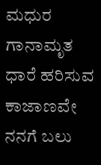ಮಧುರ ಗಾನಾಮೃತ ಧಾರೆ ಹರಿಸುವ ಕಾಜಾಣವೇ ನನಗೆ ಬಲು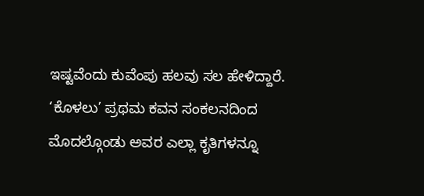ಇಷ್ಟವೆಂದು ಕುವೆಂಪು ಹಲವು ಸಲ ಹೇಳಿದ್ದಾರೆ.
‘ಕೊಳಲು’ ಪ್ರಥಮ ಕವನ ಸಂಕಲನದಿಂದ ಮೊದಲ್ಗೊಂಡು ಅವರ ಎಲ್ಲಾ ಕೃತಿಗಳನ್ನೂ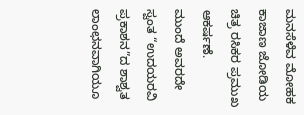ಮನಸೆಳೆವ ಮೋಹಕ ಕಾಜಾಣ ಜೋಡಿಯ ಚಿತ್ರ ರಸಿಕರ ಪ್ರಮುಖ ಆಕರ್ಷಣೆ.
ಮುಂದೆ ಅವರದೇ ಸ್ವಂತ “ಉದಯರವಿ ಪ್ರಕಾಶನ”ದ ಶಾಶ್ವತ ಲಾಂಛನವಾಗಿಯೂ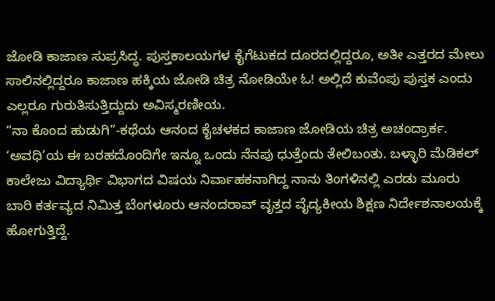ಜೋಡಿ ಕಾಜಾಣ ಸುಪ್ರಸಿದ್ಧ. ಪುಸ್ತಕಾಲಯಗಳ ಕೈಗೆಟುಕದ ದೂರದಲ್ಲಿದ್ದರೂ, ಅತೀ ಎತ್ತರದ ಮೇಲು ಸಾಲಿನಲ್ಲಿದ್ದರೂ ಕಾಜಾಣ ಹಕ್ಕಿಯ ಜೋಡಿ ಚಿತ್ರ ನೋಡಿಯೇ ಓ! ಅಲ್ಲಿದೆ ಕುವೆಂಪು ಪುಸ್ತಕ ಎಂದು ಎಲ್ಲರೂ ಗುರುತಿಸುತ್ತಿದ್ದುದು ಅವಿಸ್ಮರಣೀಯ.
“ನಾ ಕೊಂದ ಹುಡುಗಿ”-ಕಥೆಯ ಆನಂದ ಕೈಚಳಕದ ಕಾಜಾಣ ಜೋಡಿಯ ಚಿತ್ರ ಅಚಂದ್ರಾರ್ಕ.
‘ಅವಧಿ’ಯ ಈ ಬರಹದೊಂದಿಗೇ ಇನ್ನೂ ಒಂದು ನೆನಪು ಧುತ್ತೆಂದು ತೇಲಿಬಂತು. ಬಳ್ಳಾರಿ ಮೆಡಿಕಲ್ ಕಾಲೇಜು ವಿದ್ಯಾರ್ಥಿ ವಿಭಾಗದ ವಿಷಯ ನಿರ್ವಾಹಕನಾಗಿದ್ದ ನಾನು ತಿಂಗಳಿನಲ್ಲಿ ಎರಡು ಮೂರು ಬಾರಿ ಕರ್ತವ್ಯದ ನಿಮಿತ್ತ ಬೆಂಗಳೂರು ಆನಂದರಾವ್ ವೃತ್ತದ ವೈದ್ಯಕೀಯ ಶಿಕ್ಷಣ ನಿರ್ದೇಶನಾಲಯಕ್ಕೆ ಹೋಗುತ್ತಿದ್ದೆ.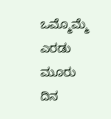ಒಮ್ಮೊಮ್ಮೆ ಎರಡು ಮೂರು ದಿನ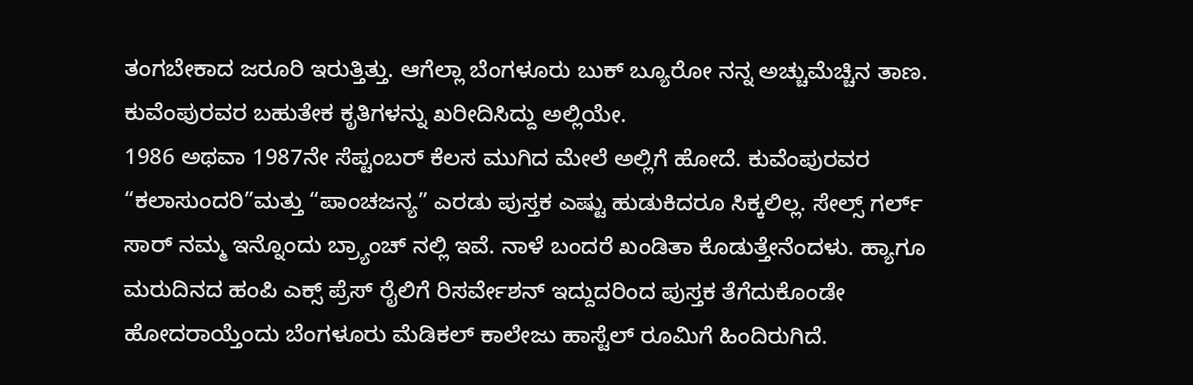ತಂಗಬೇಕಾದ ಜರೂರಿ ಇರುತ್ತಿತ್ತು. ಆಗೆಲ್ಲಾ ಬೆಂಗಳೂರು ಬುಕ್ ಬ್ಯೂರೋ ನನ್ನ ಅಚ್ಚುಮೆಚ್ಚಿನ ತಾಣ. ಕುವೆಂಪುರವರ ಬಹುತೇಕ ಕೃತಿಗಳನ್ನು ಖರೀದಿಸಿದ್ದು ಅಲ್ಲಿಯೇ.
1986 ಅಥವಾ 1987ನೇ ಸೆಪ್ಟಂಬರ್ ಕೆಲಸ ಮುಗಿದ ಮೇಲೆ ಅಲ್ಲಿಗೆ ಹೋದೆ. ಕುವೆಂಪುರವರ “ಕಲಾಸುಂದರಿ”ಮತ್ತು “ಪಾಂಚಜನ್ಯ” ಎರಡು ಪುಸ್ತಕ ಎಷ್ಟು ಹುಡುಕಿದರೂ ಸಿಕ್ಕಲಿಲ್ಲ. ಸೇಲ್ಸ್ ಗರ್ಲ್ ಸಾರ್ ನಮ್ಮ ಇನ್ನೊಂದು ಬ್ರ್ಯಾಂಚ್ ನಲ್ಲಿ ಇವೆ. ನಾಳೆ ಬಂದರೆ ಖಂಡಿತಾ ಕೊಡುತ್ತೇನೆಂದಳು. ಹ್ಯಾಗೂ ಮರುದಿನದ ಹಂಪಿ ಎಕ್ಸ್ ಪ್ರೆಸ್ ರೈಲಿಗೆ ರಿಸರ್ವೇಶನ್ ಇದ್ದುದರಿಂದ ಪುಸ್ತಕ ತೆಗೆದುಕೊಂಡೇ ಹೋದರಾಯ್ತೆಂದು ಬೆಂಗಳೂರು ಮೆಡಿಕಲ್ ಕಾಲೇಜು ಹಾಸ್ಟೆಲ್ ರೂಮಿಗೆ ಹಿಂದಿರುಗಿದೆ.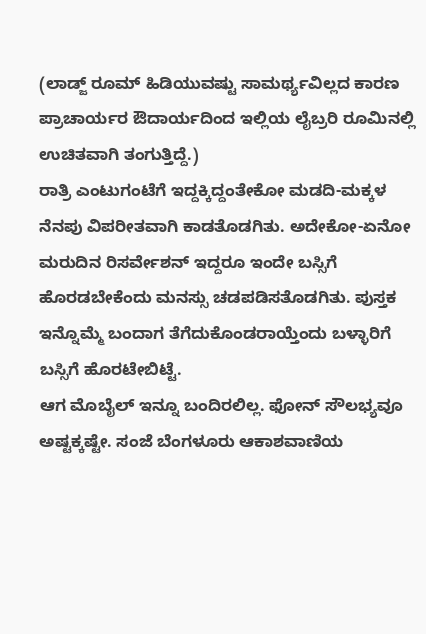(ಲಾಡ್ಜ್ ರೂಮ್ ಹಿಡಿಯುವಷ್ಟು ಸಾಮರ್ಥ್ಯವಿಲ್ಲದ ಕಾರಣ ಪ್ರಾಚಾರ್ಯರ ಔದಾರ್ಯದಿಂದ ಇಲ್ಲಿಯ ಲೈಬ್ರರಿ ರೂಮಿನಲ್ಲಿ ಉಚಿತವಾಗಿ ತಂಗುತ್ತಿದ್ದೆ.)
ರಾತ್ರಿ ಎಂಟುಗಂಟೆಗೆ ಇದ್ದಕ್ಕಿದ್ದಂತೇಕೋ ಮಡದಿ-ಮಕ್ಕಳ ನೆನಪು ವಿಪರೀತವಾಗಿ ಕಾಡತೊಡಗಿತು. ಅದೇಕೋ-ಏನೋ ಮರುದಿನ ರಿಸರ್ವೇಶನ್ ಇದ್ದರೂ ಇಂದೇ ಬಸ್ಸಿಗೆ ಹೊರಡಬೇಕೆಂದು ಮನಸ್ಸು ಚಡಪಡಿಸತೊಡಗಿತು. ಪುಸ್ತಕ ಇನ್ನೊಮ್ಮೆ ಬಂದಾಗ ತೆಗೆದುಕೊಂಡರಾಯ್ತೆಂದು ಬಳ್ಳಾರಿಗೆ ಬಸ್ಸಿಗೆ ಹೊರಟೇಬಿಟ್ಟೆ.
ಆಗ ಮೊಬೈಲ್ ಇನ್ನೂ ಬಂದಿರಲಿಲ್ಲ. ಫೋನ್ ಸೌಲಭ್ಯವೂ ಅಷ್ಟಕ್ಕಷ್ಟೇ. ಸಂಜೆ ಬೆಂಗಳೂರು ಆಕಾಶವಾಣಿಯ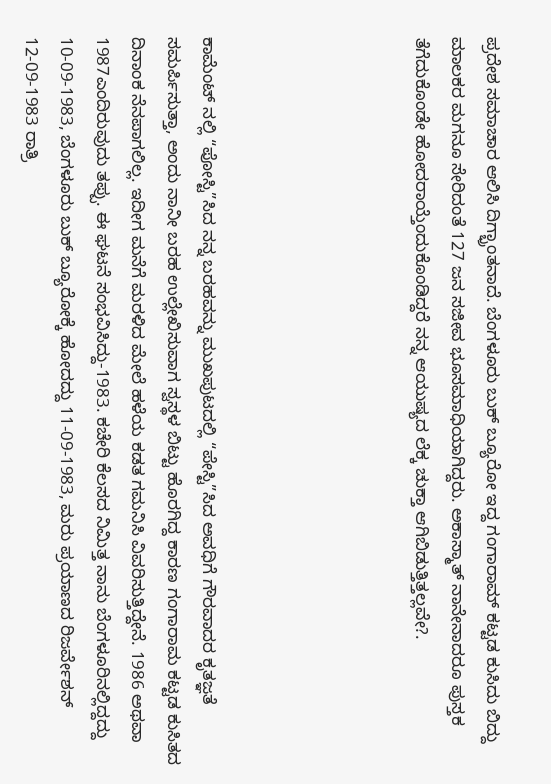ಪ್ರದೇಶ ಸಮಾಚಾರ ಆಲಿಸಿ ದಿಗ್ಭ್ರಾಂತನಾದೆ. ಬೆಂಗಳೂರು ಬುಕ್ ಬ್ಯೂರೋ ಇದ್ದ ಗಂಗಾರಾಮ್ ಕಟ್ಟಡ ಕುಸಿದು ಬಿದ್ದು ಮಾಲಕರ ಮಗನೂ ಸೇರಿದಂತೆ 127 ಜನ ಸಜೀವ ಭೂಸಮಾಧಿಯಾಗಿದ್ದರು. ಅಕಾಸ್ಮಾತ್ ನಾನೇನಾದರೂ ಪುಸ್ತಕ ತೆಗೆದುಕೊಂಡೇ ಹೋದರಾಯ್ತೆಂದುಕೊಂಡಿದ್ದರೆ ನನ್ನ ಆಯುಷ್ಯದ ಲೆಕ್ಕ ಚುಕ್ತಾ ಆಗಿಬಿಡುತ್ತಿತ್ತಲ್ಲವೇ?.





ಕಾಮೆಂಟ್ ನಲ್ಲಿ “ಪೋಸ್ಟಿ”ಸಿದ ನನ್ನ ಬರಹವನ್ನು ಮುಖಪುಟದಲ್ಲಿ “ಪೇಸ್ಟಿ”ಸಿದ ಅವಧಿಗೆ ಗೌರವಾದರ ಕೃತಜ್ಞತೆ ಸಮರ್ಪಿಸುತ್ತಾ, ಅಂದು ನಾನೀ ಬರಹ ಉಲ್ಲೇಖಿಸುವಾಗ ಸ್ವಸ್ಥಳ ಬಿಟ್ಟು ಹೊರಗಿದ್ದ ಕಾರಣ ಗಂಗಾರಾಮ ಕಟ್ಟಡ ಕುಸಿತದ ದಿನಾಂಕ ನೆನಪಾಗಲಿಲ್ಲ. ಇದೀಗ ಮನೆಗೆ ಮರಳಿದ ಮೇಲೆ ಹಳೆಯ ಕಡತ ಗಮನಿಸಿ ವಿವರಿಸುತ್ತಿದ್ದೇನೆ. 1986 ಅಥವಾ 1987ಎಂದಿರುವುದು ತಪ್ಪು. ಈ ಘಟನೆ ಸಂಭವಿಸಿದ್ದು-1983. ಕಚೇರಿ ಕೆಲಸದ ನಿಮಿತ್ತ ನಾನು ಬೆಂಗಳೂರಿನಲ್ಲಿದ್ದದ್ದು 10-09-1983, ಬೆಂಗಳೂರು ಬುಕ್ ಬ್ಯೂರೋಕ್ಕೆ ಹೋದದ್ದು 11-09-1983, ಮರು ಪ್ರಯಾಣದ ರಿಜರ್ವೇಶನ್ 12-09-1983 ರಾತ್ರಿ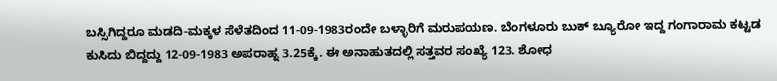ಬಸ್ಸಿಗಿದ್ದರೂ ಮಡದಿ-ಮಕ್ಕಳ ಸೆಳೆತದಿಂದ 11-09-1983ರಂದೇ ಬಳ್ಳಾರಿಗೆ ಮರುಪಯಣ. ಬೆಂಗಳೂರು ಬುಕ್ ಬ್ಯೂರೋ ಇದ್ದ ಗಂಗಾರಾಮ ಕಟ್ಟಡ ಕುಸಿದು ಬಿದ್ದದ್ದು 12-09-1983 ಅಪರಾಹ್ನ 3.25ಕ್ಕೆ. ಈ ಅನಾಹುತದಲ್ಲಿ ಸತ್ತವರ ಸಂಖ್ಯೆ 123. ಶೋಧ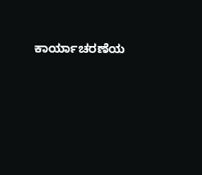ಕಾರ್ಯಾಚರಣೆಯ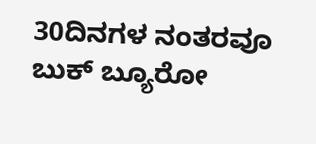30ದಿನಗಳ ನಂತರವೂ ಬುಕ್ ಬ್ಯೂರೋ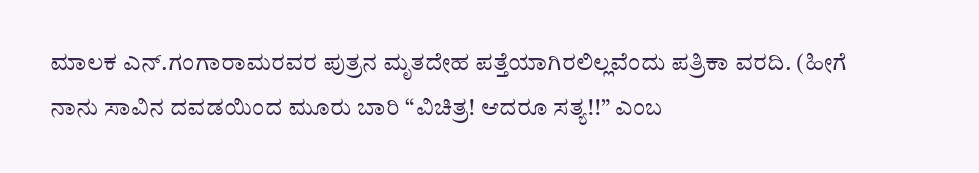ಮಾಲಕ ಎನ್.ಗಂಗಾರಾಮರವರ ಪುತ್ರನ ಮೃತದೇಹ ಪತ್ತೆಯಾಗಿರಲಿಲ್ಲವೆಂದು ಪತ್ರಿಕಾ ವರದಿ. (ಹೀಗೆ ನಾನು ಸಾವಿನ ದವಡಯಿಂದ ಮೂರು ಬಾರಿ “ವಿಚಿತ್ರ! ಆದರೂ ಸತ್ಯ!!” ಎಂಬ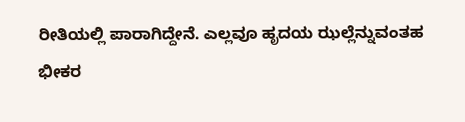ರೀತಿಯಲ್ಲಿ ಪಾರಾಗಿದ್ದೇನೆ. ಎಲ್ಲವೂ ಹೃದಯ ಝಲ್ಲೆನ್ನುವಂತಹ ಭೀಕರ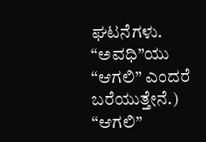ಘಟನೆಗಳು. “ಅವಧಿ”ಯು “ಆಗಲಿ” ಎಂದರೆ ಬರೆಯುತ್ತೇನೆ.)
“ಆಗಲಿ”